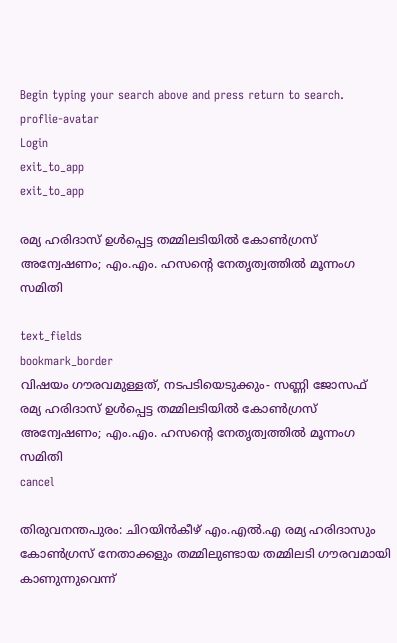Begin typing your search above and press return to search.
proflie-avatar
Login
exit_to_app
exit_to_app

രമ്യ ഹരിദാസ് ഉൾപ്പെട്ട തമ്മിലടിയിൽ കോൺഗ്രസ് അന്വേഷണം; എം.എം. ഹസന്‍റെ നേതൃത്വത്തിൽ മൂന്നംഗ സമിതി

text_fields
bookmark_border
വിഷയം ഗൗരവമുള്ളത്, നടപടിയെടുക്കും- സണ്ണി ജോസഫ്
രമ്യ ഹരിദാസ് ഉൾപ്പെട്ട തമ്മിലടിയിൽ കോൺഗ്രസ് അന്വേഷണം; എം.എം. ഹസന്‍റെ നേതൃത്വത്തിൽ മൂന്നംഗ സമിതി
cancel

തിരുവനന്തപുരം: ചിറയിൻകീഴ് എം.എൽ.എ രമ്യ ഹരിദാസും കോൺഗ്രസ് നേതാക്കളും തമ്മിലുണ്ടായ തമ്മിലടി ഗൗരവമായി കാണുന്നുവെന്ന്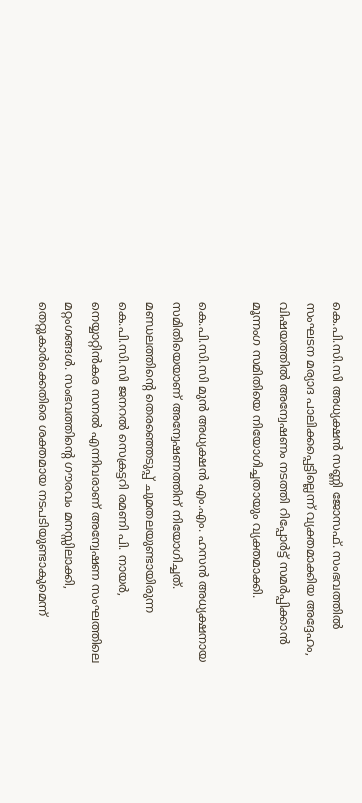കെ.പി.സി.സി അധ്യക്ഷൻ സണ്ണി ജോസഫ്. സംഭവത്തിൽ സംഘടന മര്യാദ പാലിക്കപ്പെട്ടില്ലെന്ന് വ്യക്തമാക്കിയ അദ്ദേഹം, വിഷയത്തിൽ അന്വേഷണം നടത്തി റിപ്പോർട്ട് സമർപ്പിക്കാൻ മൂന്നംഗ സമിതിയെ നിയോഗിച്ചതായും വ്യക്തമാക്കി.

കെ.പി.സി.സി മുൻ അധ്യക്ഷൻ എം.എം. ഹസൻ അധ്യക്ഷനായ സമിതിയെയാണ് അന്വേഷണത്തിന് നിയോഗിച്ചത്. മണ്ഡലത്തിന്റെ തെരഞ്ഞെടുപ്പ് ചുമതലയുണ്ടായിരുന്ന കെ.പി.സി.സി ജനറൽ സെക്രട്ടറി രമണി പി. നായർ, നെയ്യാറ്റിൻകര സനൽ എന്നിവരാണ് അന്വേഷണ സംഘത്തിലെ മറ്റംഗങ്ങൾ. സംഭവത്തിന്റെ ഗൗരവം മനസ്സിലാക്കി, തെറ്റുകാർക്കെതിരെ ശക്തമായ നടപടിയുണ്ടാകുമെന്ന്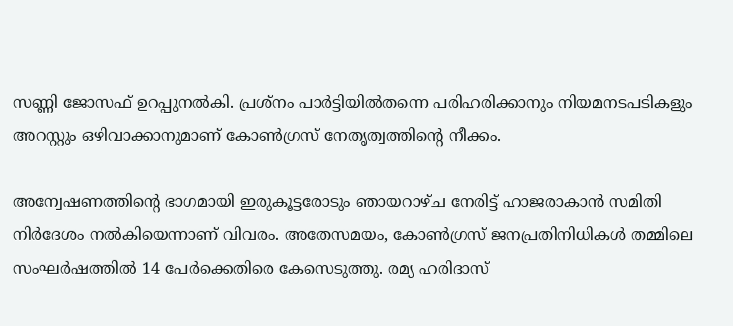സണ്ണി ജോസഫ് ഉറപ്പുനൽകി. പ്രശ്നം പാർട്ടിയിൽതന്നെ പരിഹരിക്കാനും നിയമനടപടികളും അറസ്റ്റും ഒഴിവാക്കാനുമാണ് കോൺഗ്രസ് നേതൃത്വത്തിന്റെ നീക്കം.

അന്വേഷണത്തിന്റെ ഭാഗമായി ഇരുകൂട്ടരോടും ഞായറാഴ്ച നേരിട്ട് ഹാജരാകാൻ സമിതി നിർദേശം നൽകിയെന്നാണ് വിവരം. അതേസമയം, കോൺഗ്രസ് ജനപ്രതിനിധികൾ തമ്മിലെ സംഘർഷത്തിൽ 14 പേർക്കെതിരെ കേസെടുത്തു. രമ്യ ഹരിദാസ്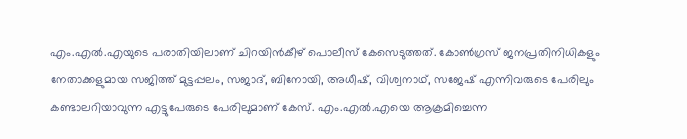എം.എൽ.എയുടെ പരാതിയിലാണ് ചിറയിൻകീഴ് പൊലീസ് കേസെടുത്തത്. കോൺഗ്രസ് ജനപ്രതിനിധികളും നേതാക്കളുമായ സജിത്ത് മുട്ടപ്പലം, സജാദ്, ബിനോയി, അധീഷ്, വിശ്വനാഥ്, സജേഷ് എന്നിവരുടെ പേരിലും കണ്ടാലറിയാവുന്ന എട്ടുപേരുടെ പേരിലുമാണ് കേസ്. എം.എൽ.എയെ ആക്രമിച്ചെന്ന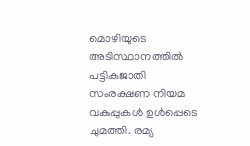മൊഴിയുടെ അടിസ്ഥാനത്തിൽ പട്ടികജാതി സംരക്ഷണ നിയമ വകുപ്പുകൾ ഉൾപ്പെടെ ചുമത്തി. രമ്യ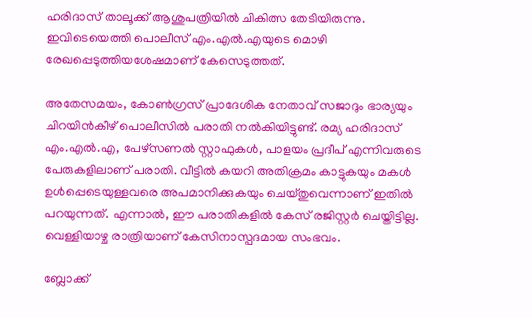ഹരിദാസ് താലൂക്ക് ആശുപത്രിയിൽ ചികിത്സ തേടിയിരുന്നു. ഇവിടെയെത്തി പൊലീസ് എം.എൽ.എയുടെ മൊഴി രേഖപ്പെടുത്തിയശേഷമാണ് കേസെടുത്തത്.

അതേസമയം, കോൺഗ്രസ് പ്രാദേശിക നേതാവ് സജാദും ഭാര്യയും ചിറയിൻകീഴ് പൊലീസിൽ പരാതി നൽകിയിട്ടുണ്ട്. രമ്യ ഹരിദാസ് എം.എൽ.എ, പേഴ്സണൽ സ്റ്റാഫുകൾ, പാളയം പ്രദീപ് എന്നിവരുടെ പേരുകളിലാണ് പരാതി. വീട്ടിൽ കയറി അതിക്രമം കാട്ടുകയും മകൾ ഉൾപ്പെടെയുള്ളവരെ അപമാനിക്കുകയും ചെയ്തുവെന്നാണ് ഇതിൽ പറയുന്നത്. എന്നാൽ, ഈ പരാതികളിൽ കേസ് രജിസ്റ്റർ ചെയ്തിട്ടില്ല. വെള്ളിയാഴ്ച രാത്രിയാണ് കേസിനാസ്പദമായ സംഭവം.

ബ്ലോക്ക്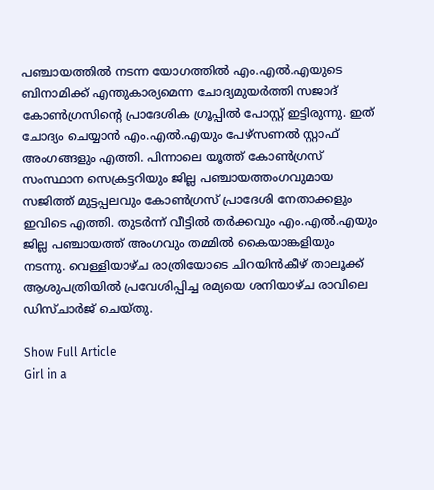പഞ്ചായത്തിൽ നടന്ന യോഗത്തിൽ എം.എൽ.എയുടെ ബിനാമിക്ക് എന്തുകാര്യമെന്ന ചോദ്യമുയർത്തി സജാദ് കോൺഗ്രസിന്റെ പ്രാദേശിക ഗ്രൂപ്പിൽ പോസ്റ്റ് ഇട്ടിരുന്നു. ഇത് ചോദ്യം ചെയ്യാൻ എം.എൽ.എയും പേഴ്സണൽ സ്റ്റാഫ് അംഗങ്ങളും എത്തി. പിന്നാലെ യൂത്ത് കോൺഗ്രസ് സംസ്ഥാന സെക്രട്ടറിയും ജില്ല പഞ്ചായത്തംഗവുമായ സജിത്ത് മുട്ടപ്പലവും കോൺഗ്രസ് പ്രാദേശി നേതാക്കളും ഇവിടെ എത്തി. തുടർന്ന് വീട്ടിൽ തർക്കവും എം.എൽ.എയും ജില്ല പഞ്ചായത്ത് അംഗവും തമ്മിൽ കൈയാങ്കളിയും നടന്നു. വെള്ളിയാഴ്ച രാത്രിയോടെ ചിറയിൻകീഴ് താലൂക്ക് ആശുപത്രിയിൽ പ്രവേശിപ്പിച്ച രമ്യയെ ശനിയാഴ്ച രാവിലെ ഡിസ്ചാർജ് ചെയ്തു.

Show Full Article
Girl in a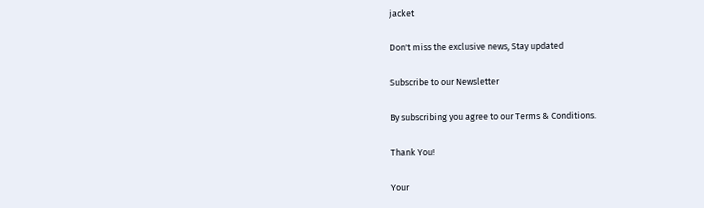jacket

Don't miss the exclusive news, Stay updated

Subscribe to our Newsletter

By subscribing you agree to our Terms & Conditions.

Thank You!

Your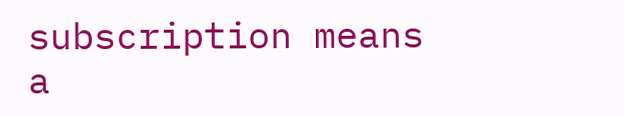subscription means a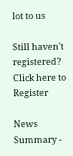lot to us

Still haven't registered? Click here to Register

News Summary -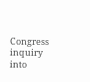Congress inquiry into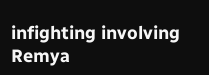infighting involving Remya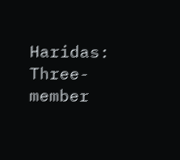Haridas: Three-member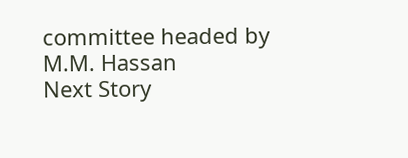committee headed by M.M. Hassan
Next Story